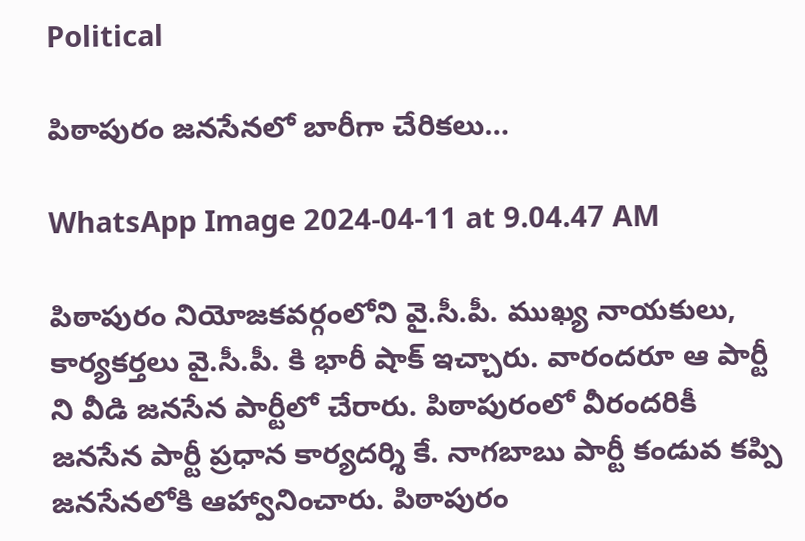Political

పిఠాపురం జనసేనలో బారీగా చేరికలు…

WhatsApp Image 2024-04-11 at 9.04.47 AM

పిఠాపురం నియోజకవర్గంలోని వై.సీ.పీ. ముఖ్య నాయకులు, కార్యకర్తలు వై.సీ.పీ. కి భారీ షాక్ ఇచ్చారు. వారందరూ ఆ పార్టీ ని వీడి జనసేన పార్టీలో చేరారు. పిఠాపురంలో వీరందరికీ జనసేన పార్టీ ప్రధాన కార్యదర్శి కే. నాగబాబు పార్టీ కండువ కప్పి జనసేనలోకి ఆహ్వానించారు. పిఠాపురం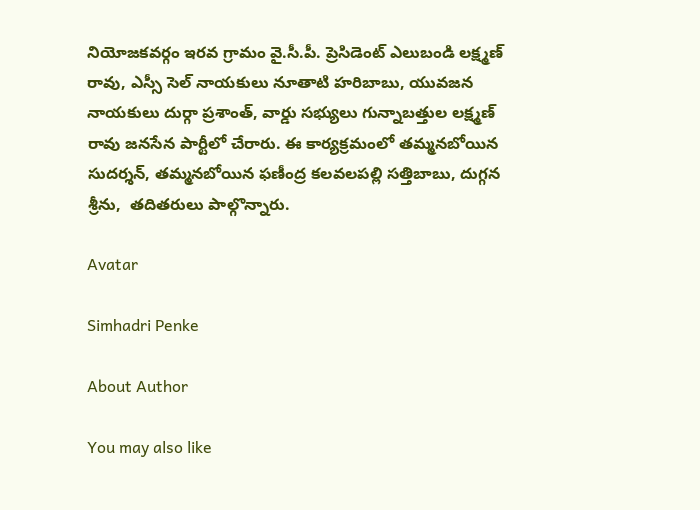నియోజకవర్గం ఇరవ గ్రామం వై.సీ.పీ. ప్రెసిడెంట్ ఎలుబండి లక్ష్మణ్ రావు, ఎస్సీ సెల్ నాయకులు నూతాటి హరిబాబు, యువజన నాయకులు దుర్గా ప్రశాంత్, వార్డు సభ్యులు గున్నాబత్తుల లక్ష్మణ్ రావు జనసేన పార్టీలో చేరారు. ఈ కార్యక్రమంలో తమ్మనబోయిన సుదర్శన్, తమ్మనబోయిన ఫణీంద్ర కలవలపల్లి సత్తిబాబు, దుగ్గన శ్రీను,  తదితరులు పాల్గొన్నారు.

Avatar

Simhadri Penke

About Author

You may also like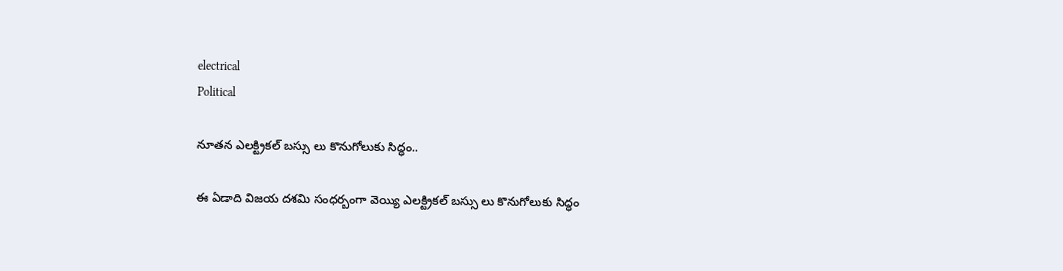electrical
Political

నూతన ఎలక్ట్రికల్ బస్సు లు కొనుగోలుకు సిద్ధం..

ఈ ఏడాది విజయ దశమి సంధర్బంగా వెయ్యి ఎలక్ట్రికల్ బస్సు లు కొనుగోలుకు సిద్ధం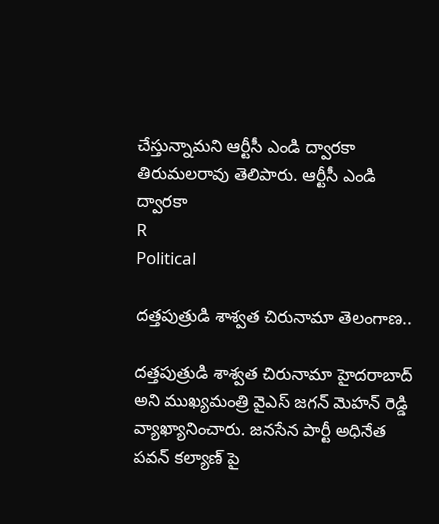చేస్తున్నామని ఆర్టీసీ ఎండి ద్వారకా తిరుమలరావు తెలిపారు. ఆర్టీసీ ఎండి ద్వారకా
R
Political

దత్తపుత్రుడి శాశ్వత చిరునామా తెలంగాణ..

దత్తపుత్రుడి శాశ్వత చిరునామా హైదరాబాద్ అని ముఖ్యమంత్రి వైఎస్ జగన్ మెహన్ రెడ్డి వ్యాఖ్యానించారు. జనసేన పార్టీ అధినేత పవన్ కల్యాణ్ పై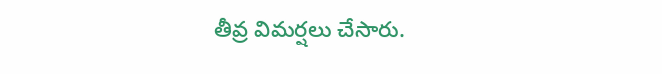తీవ్ర విమర్షలు చేసారు.